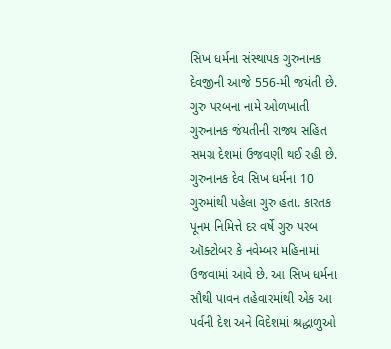સિખ ધર્મના સંસ્થાપક ગુરુનાનક દેવજીની આજે 556-મી જયંતી છે. ગુરુ પરબના નામે ઓળખાતી ગુરુનાનક જંયતીની રાજ્ય સહિત સમગ્ર દેશમાં ઉજવણી થઈ રહી છે. ગુરુનાનક દેવ સિખ ધર્મના 10 ગુરુમાંથી પહેલા ગુરુ હતા. કારતક પૂનમ નિમિત્તે દર વર્ષે ગુરુ પરબ ઑક્ટોબર કે નવેમ્બર મહિનામાં ઉજવામાં આવે છે. આ સિખ ધર્મના સૌથી પાવન તહેવારમાંથી એક આ પર્વની દેશ અને વિદેશમાં શ્રદ્ધાળુઓ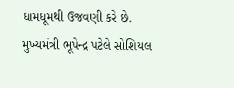ધામધૂમથી ઉજવણી કરે છે.
મુખ્યમંત્રી ભૂપેન્દ્ર પટેલે સોશિયલ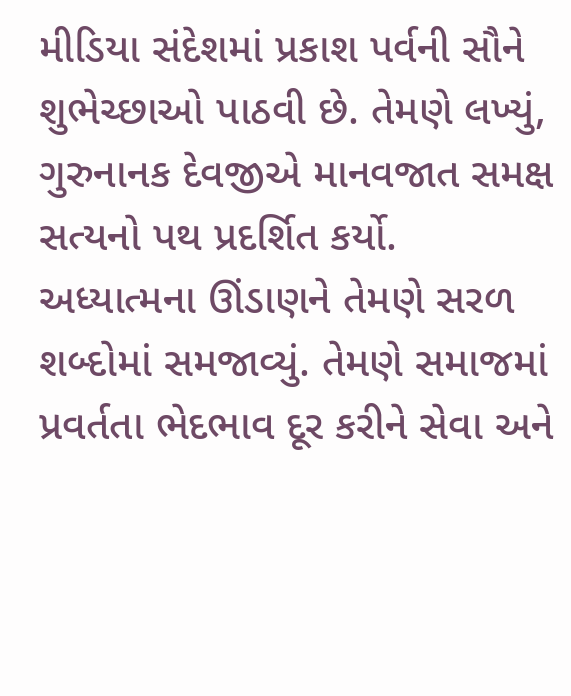મીડિયા સંદેશમાં પ્રકાશ પર્વની સૌને શુભેચ્છાઓ પાઠવી છે. તેમણે લખ્યું, ગુરુનાનક દેવજીએ માનવજાત સમક્ષ સત્યનો પથ પ્રદર્શિત કર્યો. અધ્યાત્મના ઊંડાણને તેમણે સરળ શબ્દોમાં સમજાવ્યું. તેમણે સમાજમાં પ્રવર્તતા ભેદભાવ દૂર કરીને સેવા અને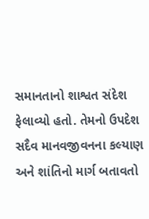સમાનતાનો શાશ્વત સંદેશ ફેલાવ્યો હતો. તેમનો ઉપદેશ સદૈવ માનવજીવનના કલ્યાણ અને શાંતિનો માર્ગ બતાવતો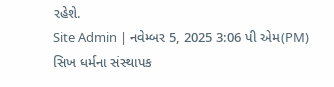રહેશે.
Site Admin | નવેમ્બર 5, 2025 3:06 પી એમ(PM)
સિખ ધર્મના સંસ્થાપક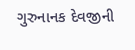ગુરુનાનક દેવજીની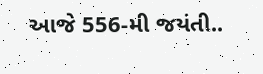આજે 556-મી જયંતી..